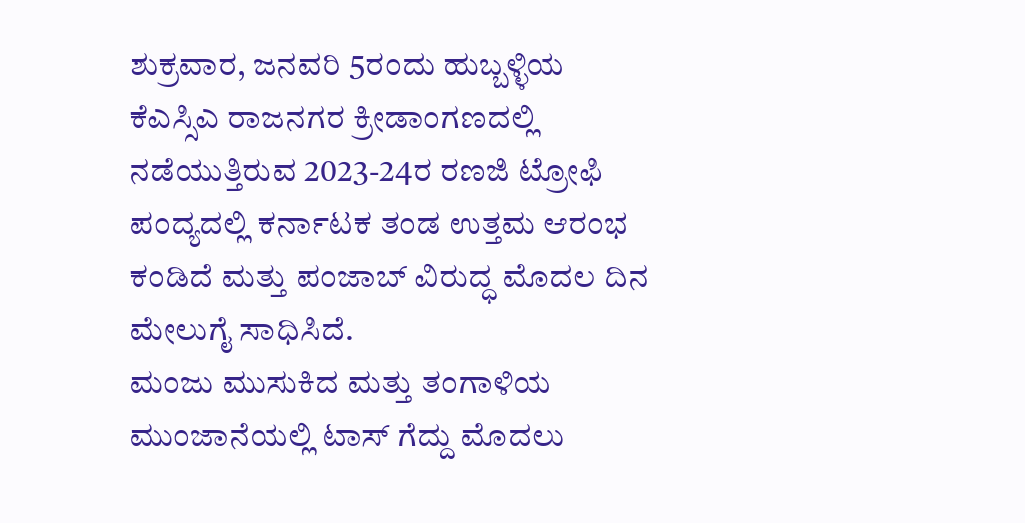ಶುಕ್ರವಾರ, ಜನವರಿ 5ರಂದು ಹುಬ್ಬಳ್ಳಿಯ ಕೆಎಸ್ಸಿಎ ರಾಜನಗರ ಕ್ರೀಡಾಂಗಣದಲ್ಲಿ ನಡೆಯುತ್ತಿರುವ 2023-24ರ ರಣಜಿ ಟ್ರೋಫಿ ಪಂದ್ಯದಲ್ಲಿ ಕರ್ನಾಟಕ ತಂಡ ಉತ್ತಮ ಆರಂಭ ಕಂಡಿದೆ ಮತ್ತು ಪಂಜಾಬ್ ವಿರುದ್ಧ ಮೊದಲ ದಿನ ಮೇಲುಗೈ ಸಾಧಿಸಿದೆ.
ಮಂಜು ಮುಸುಕಿದ ಮತ್ತು ತಂಗಾಳಿಯ ಮುಂಜಾನೆಯಲ್ಲಿ ಟಾಸ್ ಗೆದ್ದು ಮೊದಲು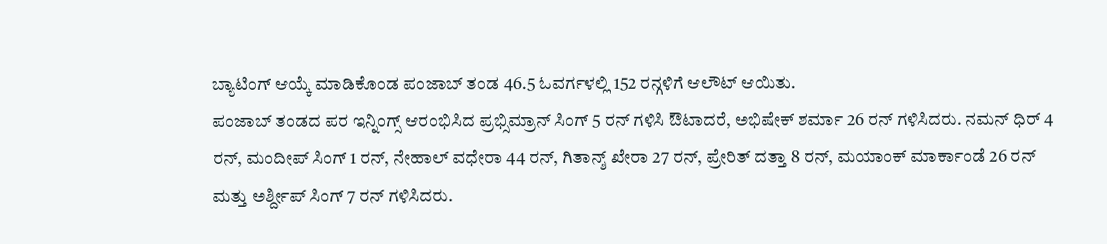ಬ್ಯಾಟಿಂಗ್ ಆಯ್ಕೆ ಮಾಡಿಕೊಂಡ ಪಂಜಾಬ್ ತಂಡ 46.5 ಓವರ್ಗಳಲ್ಲಿ 152 ರನ್ಗಳಿಗೆ ಆಲೌಟ್ ಆಯಿತು.
ಪಂಜಾಬ್ ತಂಡದ ಪರ ಇನ್ನಿಂಗ್ಸ್ ಆರಂಭಿಸಿದ ಪ್ರಭ್ಸಿಮ್ರಾನ್ ಸಿಂಗ್ 5 ರನ್ ಗಳಿಸಿ ಔಟಾದರೆ, ಅಭಿಷೇಕ್ ಶರ್ಮಾ 26 ರನ್ ಗಳಿಸಿದರು. ನಮನ್ ಧಿರ್ 4 ರನ್, ಮಂದೀಪ್ ಸಿಂಗ್ 1 ರನ್, ನೇಹಾಲ್ ವಧೇರಾ 44 ರನ್, ಗಿತಾನ್ಶ್ ಖೇರಾ 27 ರನ್, ಪ್ರೇರಿತ್ ದತ್ತಾ 8 ರನ್, ಮಯಾಂಕ್ ಮಾರ್ಕಾಂಡೆ 26 ರನ್ ಮತ್ತು ಅರ್ಶ್ದೀಪ್ ಸಿಂಗ್ 7 ರನ್ ಗಳಿಸಿದರು.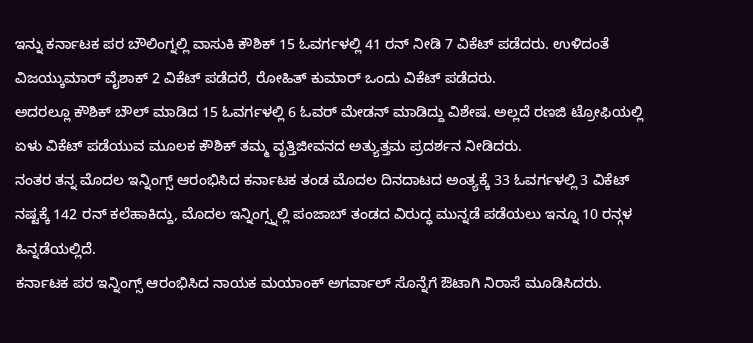ಇನ್ನು ಕರ್ನಾಟಕ ಪರ ಬೌಲಿಂಗ್ನಲ್ಲಿ ವಾಸುಕಿ ಕೌಶಿಕ್ 15 ಓವರ್ಗಳಲ್ಲಿ 41 ರನ್ ನೀಡಿ 7 ವಿಕೆಟ್ ಪಡೆದರು. ಉಳಿದಂತೆ ವಿಜಯ್ಕುಮಾರ್ ವೈಶಾಕ್ 2 ವಿಕೆಟ್ ಪಡೆದರೆ, ರೋಹಿತ್ ಕುಮಾರ್ ಒಂದು ವಿಕೆಟ್ ಪಡೆದರು.
ಅದರಲ್ಲೂ ಕೌಶಿಕ್ ಬೌಲ್ ಮಾಡಿದ 15 ಓವರ್ಗಳಲ್ಲಿ 6 ಓವರ್ ಮೇಡನ್ ಮಾಡಿದ್ದು ವಿಶೇಷ. ಅಲ್ಲದೆ ರಣಜಿ ಟ್ರೋಫಿಯಲ್ಲಿ ಏಳು ವಿಕೆಟ್ ಪಡೆಯುವ ಮೂಲಕ ಕೌಶಿಕ್ ತಮ್ಮ ವೃತ್ತಿಜೀವನದ ಅತ್ಯುತ್ತಮ ಪ್ರದರ್ಶನ ನೀಡಿದರು.
ನಂತರ ತನ್ನ ಮೊದಲ ಇನ್ನಿಂಗ್ಸ್ ಆರಂಭಿಸಿದ ಕರ್ನಾಟಕ ತಂಡ ಮೊದಲ ದಿನದಾಟದ ಅಂತ್ಯಕ್ಕೆ 33 ಓವರ್ಗಳಲ್ಲಿ 3 ವಿಕೆಟ್ ನಷ್ಟಕ್ಕೆ 142 ರನ್ ಕಲೆಹಾಕಿದ್ದು, ಮೊದಲ ಇನ್ನಿಂಗ್ಸ್ನಲ್ಲಿ ಪಂಜಾಬ್ ತಂಡದ ವಿರುದ್ಧ ಮುನ್ನಡೆ ಪಡೆಯಲು ಇನ್ನೂ 10 ರನ್ಗಳ ಹಿನ್ನಡೆಯಲ್ಲಿದೆ.
ಕರ್ನಾಟಕ ಪರ ಇನ್ನಿಂಗ್ಸ್ ಆರಂಭಿಸಿದ ನಾಯಕ ಮಯಾಂಕ್ ಅಗರ್ವಾಲ್ ಸೊನ್ನೆಗೆ ಔಟಾಗಿ ನಿರಾಸೆ ಮೂಡಿಸಿದರು.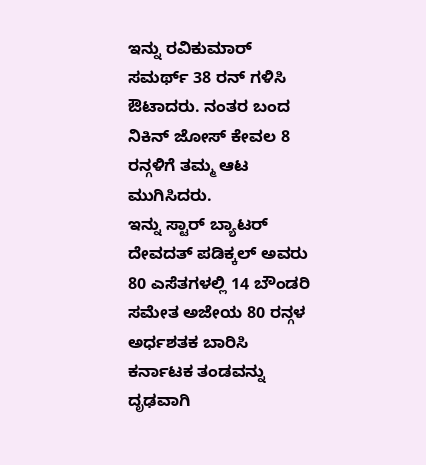ಇನ್ನು ರವಿಕುಮಾರ್ ಸಮರ್ಥ್ 38 ರನ್ ಗಳಿಸಿ ಔಟಾದರು. ನಂತರ ಬಂದ ನಿಕಿನ್ ಜೋಸ್ ಕೇವಲ 8 ರನ್ಗಳಿಗೆ ತಮ್ಮ ಆಟ ಮುಗಿಸಿದರು.
ಇನ್ನು ಸ್ಟಾರ್ ಬ್ಯಾಟರ್ ದೇವದತ್ ಪಡಿಕ್ಕಲ್ ಅವರು 80 ಎಸೆತಗಳಲ್ಲಿ 14 ಬೌಂಡರಿ ಸಮೇತ ಅಜೇಯ 80 ರನ್ಗಳ ಅರ್ಧಶತಕ ಬಾರಿಸಿ ಕರ್ನಾಟಕ ತಂಡವನ್ನು ದೃಢವಾಗಿ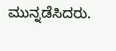ಮುನ್ನಡೆಸಿದರು.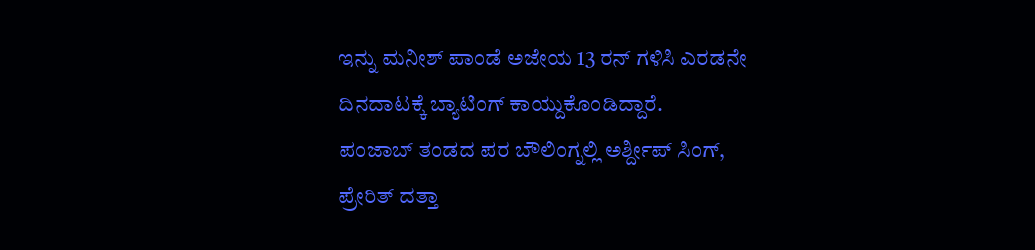ಇನ್ನು ಮನೀಶ್ ಪಾಂಡೆ ಅಜೇಯ 13 ರನ್ ಗಳಿಸಿ ಎರಡನೇ ದಿನದಾಟಕ್ಕೆ ಬ್ಯಾಟಿಂಗ್ ಕಾಯ್ದುಕೊಂಡಿದ್ದಾರೆ.
ಪಂಜಾಬ್ ತಂಡದ ಪರ ಬೌಲಿಂಗ್ನಲ್ಲಿ ಅರ್ಶ್ದೀಪ್ ಸಿಂಗ್, ಪ್ರೇರಿತ್ ದತ್ತಾ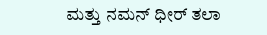ಮತ್ತು ನಮನ್ ಧೀರ್ ತಲಾ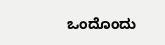ಒಂದೊಂದು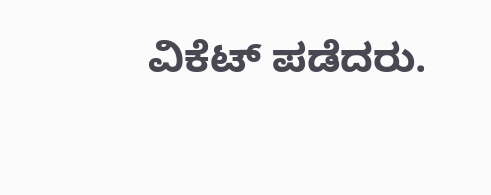ವಿಕೆಟ್ ಪಡೆದರು.